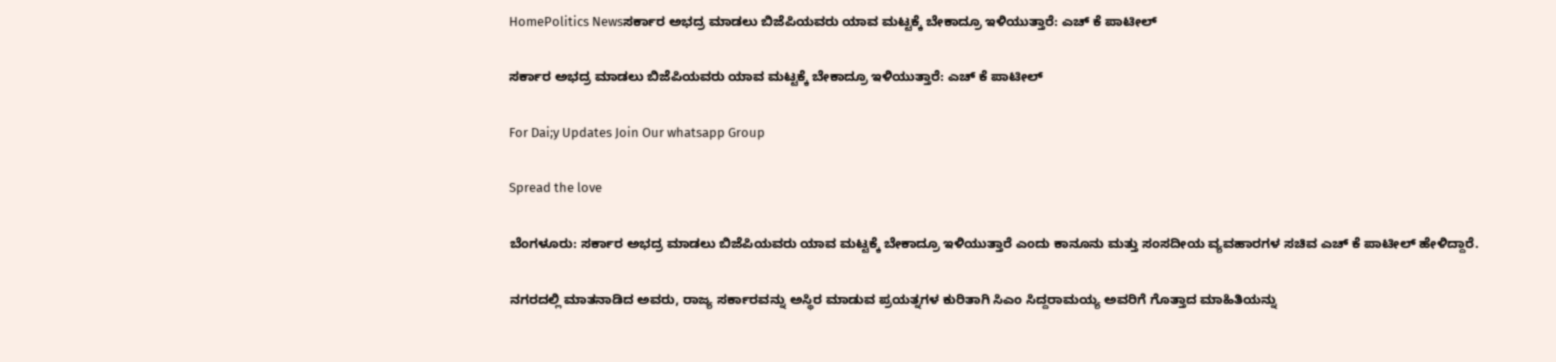HomePolitics Newsಸರ್ಕಾರ ಅಭದ್ರ ಮಾಡಲು ಬಿಜೆಪಿಯವರು ಯಾವ ಮಟ್ಟಕ್ಕೆ ಬೇಕಾದ್ರೂ ಇಳಿಯುತ್ತಾರೆ: ಎಚ್ ಕೆ ಪಾಟೀಲ್

ಸರ್ಕಾರ ಅಭದ್ರ ಮಾಡಲು ಬಿಜೆಪಿಯವರು ಯಾವ ಮಟ್ಟಕ್ಕೆ ಬೇಕಾದ್ರೂ ಇಳಿಯುತ್ತಾರೆ: ಎಚ್ ಕೆ ಪಾಟೀಲ್

For Dai;y Updates Join Our whatsapp Group

Spread the love

ಬೆಂಗಳೂರು: ಸರ್ಕಾರ ಅಭದ್ರ ಮಾಡಲು ಬಿಜೆಪಿಯವರು ಯಾವ ಮಟ್ಟಕ್ಕೆ ಬೇಕಾದ್ರೂ ಇಳಿಯುತ್ತಾರೆ ಎಂದು ಕಾನೂನು ಮತ್ತು ಸಂಸದೀಯ ವ್ಯವಹಾರಗಳ ಸಚಿವ ಎಚ್ ಕೆ ಪಾಟೀಲ್ ಹೇಳಿದ್ದಾರೆ.

ನಗರದಲ್ಲಿ ಮಾತನಾಡಿದ ಅವರು, ರಾಜ್ಯ ಸರ್ಕಾರವನ್ನು ಅಸ್ಥಿರ ಮಾಡುವ ಪ್ರಯತ್ನಗಳ ಕುರಿತಾಗಿ ಸಿಎಂ ಸಿದ್ದರಾಮಯ್ಯ ಅವರಿಗೆ ಗೊತ್ತಾದ ಮಾಹಿತಿಯನ್ನು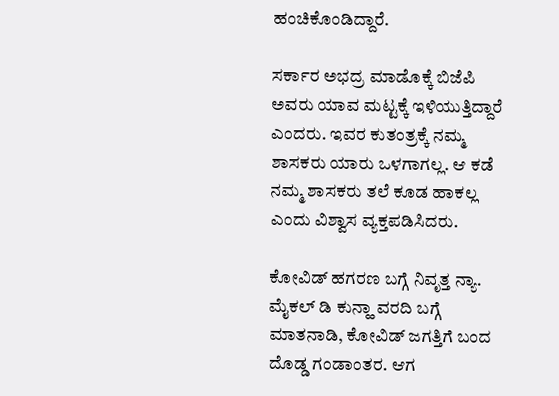ಹಂಚಿಕೊಂಡಿದ್ದಾರೆ.

ಸರ್ಕಾರ ಅಭದ್ರ ಮಾಡೊಕ್ಕೆ ಬಿಜೆಪಿ ಅವರು ಯಾವ ಮಟ್ಟಕ್ಕೆ ಇಳಿಯುತ್ತಿದ್ದಾರೆ ಎಂದರು. ಇವರ ಕುತಂತ್ರಕ್ಕೆ ನಮ್ಮ ಶಾಸಕರು ಯಾರು ಒಳಗಾಗಲ್ಲ. ಆ ಕಡೆ ನಮ್ಮ ಶಾಸಕರು ತಲೆ ಕೂಡ ಹಾಕಲ್ಲ ಎಂದು ವಿಶ್ವಾಸ ವ್ಯಕ್ತಪಡಿಸಿದರು.

ಕೋವಿಡ್ ಹಗರಣ ಬಗ್ಗೆ ನಿವೃತ್ತ ನ್ಯಾ. ಮೈಕಲ್ ಡಿ ಕುನ್ಹಾ ವರದಿ ಬಗ್ಗೆ ಮಾತನಾಡಿ, ಕೋವಿಡ್ ಜಗತ್ತಿಗೆ ಬಂದ ದೊಡ್ಡ ಗಂಡಾಂತರ. ಆಗ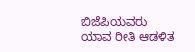ಬಿಜೆಪಿಯವರು ಯಾವ ರೀತಿ ಆಡಳಿತ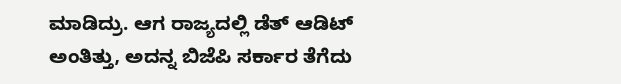ಮಾಡಿದ್ರು. ಆಗ ರಾಜ್ಯದಲ್ಲಿ ಡೆತ್ ಆಡಿಟ್ ಅಂತಿತ್ತು, ಅದನ್ನ ಬಿಜೆಪಿ ಸರ್ಕಾರ ತೆಗೆದು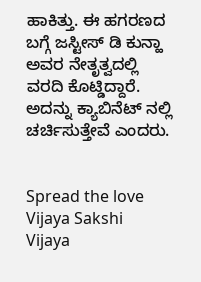ಹಾಕಿತ್ತು. ಈ ಹಗರಣದ ಬಗ್ಗೆ ಜಸ್ಟೀಸ್ ಡಿ ಕುನ್ಹಾ ಅವರ ನೇತೃತ್ವದಲ್ಲಿ ವರದಿ ಕೊಟ್ಡಿದ್ದಾರೆ. ಅದನ್ನು ಕ್ಯಾಬಿನೆಟ್ ನಲ್ಲಿ ಚರ್ಚಿಸುತ್ತೇವೆ ಎಂದರು.


Spread the love
Vijaya Sakshi
Vijaya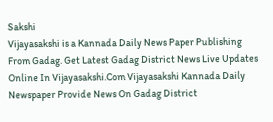Sakshi
Vijayasakshi is a Kannada Daily News Paper Publishing From Gadag. Get Latest Gadag District News Live Updates Online In Vijayasakshi.Com Vijayasakshi Kannada Daily Newspaper Provide News On Gadag District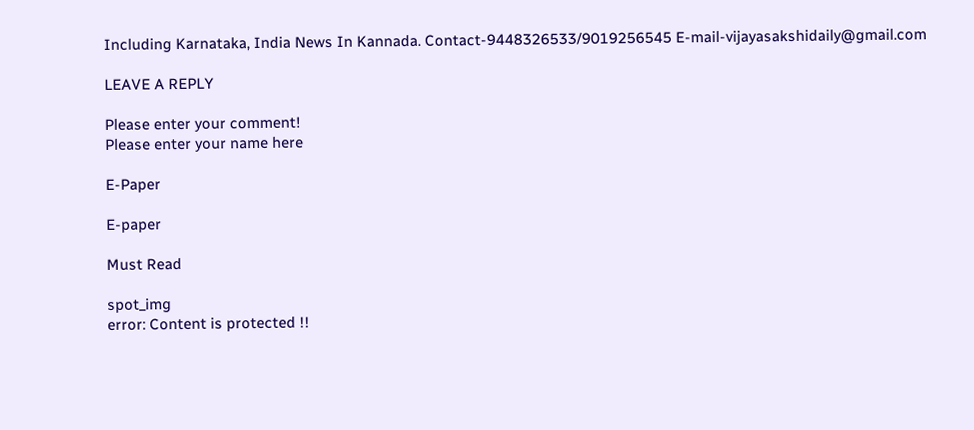Including Karnataka, India News In Kannada. Contact-9448326533/9019256545 E-mail-vijayasakshidaily@gmail.com

LEAVE A REPLY

Please enter your comment!
Please enter your name here

E-Paper

E-paper

Must Read

spot_img
error: Content is protected !!